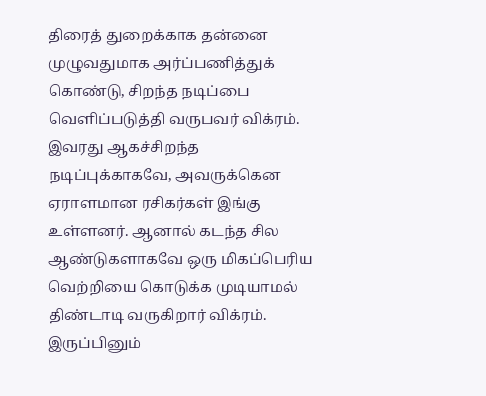திரைத் துறைக்காக தன்னை முழுவதுமாக அர்ப்பணித்துக் கொண்டு, சிறந்த நடிப்பை வெளிப்படுத்தி வருபவர் விக்ரம். இவரது ஆகச்சிறந்த நடிப்புக்காகவே, அவருக்கென ஏராளமான ரசிகர்கள் இங்கு உள்ளனர். ஆனால் கடந்த சில ஆண்டுகளாகவே ஒரு மிகப்பெரிய வெற்றியை கொடுக்க முடியாமல் திண்டாடி வருகிறார் விக்ரம். இருப்பினும்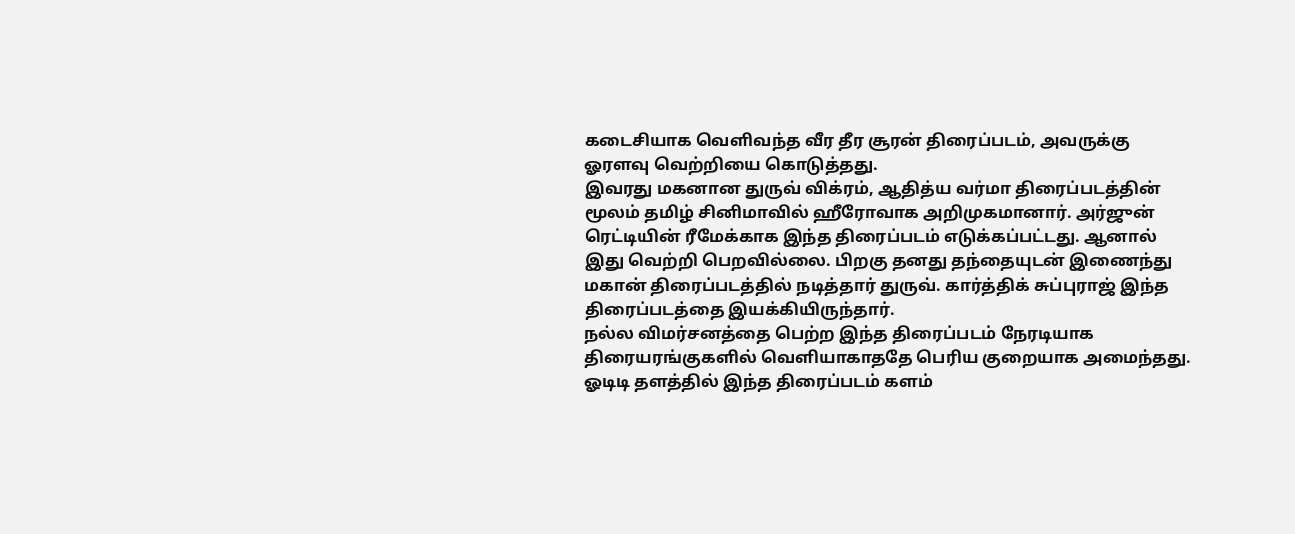கடைசியாக வெளிவந்த வீர தீர சூரன் திரைப்படம், அவருக்கு ஓரளவு வெற்றியை கொடுத்தது.
இவரது மகனான துருவ் விக்ரம், ஆதித்ய வர்மா திரைப்படத்தின் மூலம் தமிழ் சினிமாவில் ஹீரோவாக அறிமுகமானார். அர்ஜுன் ரெட்டியின் ரீமேக்காக இந்த திரைப்படம் எடுக்கப்பட்டது. ஆனால் இது வெற்றி பெறவில்லை. பிறகு தனது தந்தையுடன் இணைந்து மகான் திரைப்படத்தில் நடித்தார் துருவ். கார்த்திக் சுப்புராஜ் இந்த திரைப்படத்தை இயக்கியிருந்தார்.
நல்ல விமர்சனத்தை பெற்ற இந்த திரைப்படம் நேரடியாக திரையரங்குகளில் வெளியாகாததே பெரிய குறையாக அமைந்தது. ஓடிடி தளத்தில் இந்த திரைப்படம் களம்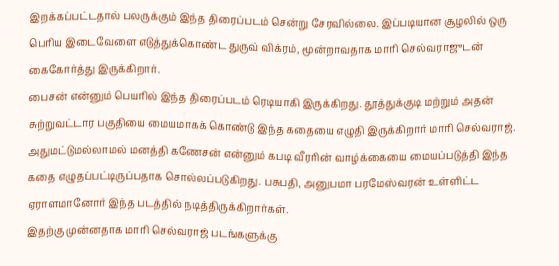இறக்கப்பட்டதால் பலருக்கும் இந்த திரைப்படம் சென்று சேரவில்லை. இப்படியான சூழலில் ஒரு பெரிய இடைவேளை எடுத்துக்கொண்ட துருவ் விக்ரம், மூன்றாவதாக மாரி செல்வராஜுடன் கைகோர்த்து இருக்கிறார்.
பைசன் என்னும் பெயரில் இந்த திரைப்படம் ரெடியாகி இருக்கிறது. தூத்துக்குடி மற்றும் அதன் சுற்றுவட்டார பகுதியை மையமாகக் கொண்டு இந்த கதையை எழுதி இருக்கிறார் மாரி செல்வராஜ். அதுமட்டுமல்லாமல் மனத்தி கணேசன் என்னும் கபடி வீரரின் வாழ்க்கையை மையப்படுத்தி இந்த கதை எழுதப்பட்டிருப்பதாக சொல்லப்படுகிறது. பசுபதி, அனுபமா பரமேஸ்வரன் உள்ளிட்ட ஏராளமானோர் இந்த படத்தில் நடித்திருக்கிறார்கள்.
இதற்கு முன்னதாக மாரி செல்வராஜ் படங்களுக்கு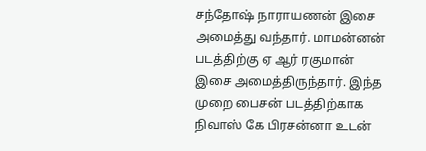சந்தோஷ் நாராயணன் இசை அமைத்து வந்தார். மாமன்னன் படத்திற்கு ஏ ஆர் ரகுமான் இசை அமைத்திருந்தார். இந்த முறை பைசன் படத்திற்காக நிவாஸ் கே பிரசன்னா உடன்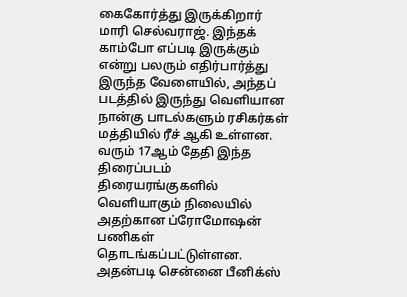கைகோர்த்து இருக்கிறார் மாரி செல்வராஜ். இந்தக் காம்போ எப்படி இருக்கும் என்று பலரும் எதிர்பார்த்து இருந்த வேளையில், அந்தப் படத்தில் இருந்து வெளியான நான்கு பாடல்களும் ரசிகர்கள் மத்தியில் ரீச் ஆகி உள்ளன.
வரும் 17ஆம் தேதி இந்த திரைப்படம் திரையரங்குகளில் வெளியாகும் நிலையில் அதற்கான ப்ரோமோஷன் பணிகள் தொடங்கப்பட்டுள்ளன. அதன்படி சென்னை பீனிக்ஸ்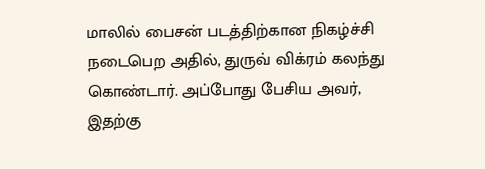மாலில் பைசன் படத்திற்கான நிகழ்ச்சி நடைபெற அதில், துருவ் விக்ரம் கலந்து கொண்டார். அப்போது பேசிய அவர், இதற்கு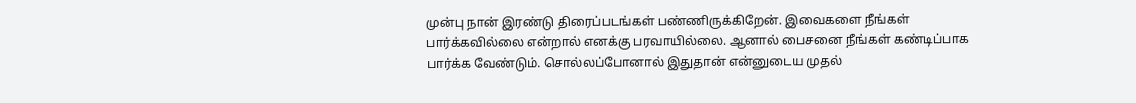முன்பு நான் இரண்டு திரைப்படங்கள் பண்ணிருக்கிறேன். இவைகளை நீங்கள் பார்க்கவில்லை என்றால் எனக்கு பரவாயில்லை. ஆனால் பைசனை நீங்கள் கண்டிப்பாக பார்க்க வேண்டும். சொல்லப்போனால் இதுதான் என்னுடைய முதல்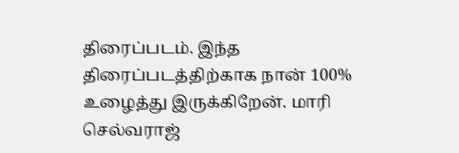திரைப்படம். இந்த திரைப்படத்திற்காக நான் 100% உழைத்து இருக்கிறேன். மாரி செல்வராஜ்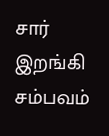சார் இறங்கி சம்பவம்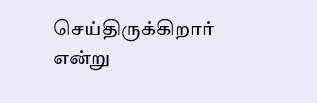செய்திருக்கிறார் என்று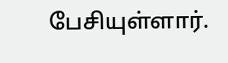பேசியுள்ளார்.